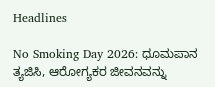Headlines

No Smoking Day 2026: ಧೂಮಪಾನ ತ್ಯಜಿಸಿ, ಆರೋಗ್ಯಕರ ಜೀವನವನ್ನು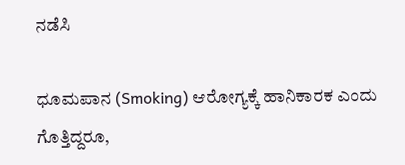ನಡೆಸಿ

ಧೂಮಪಾನ (Smoking) ಆರೋಗ್ಯಕ್ಕೆ ಹಾನಿಕಾರಕ ಎಂದು ಗೊತ್ತಿದ್ದರೂ,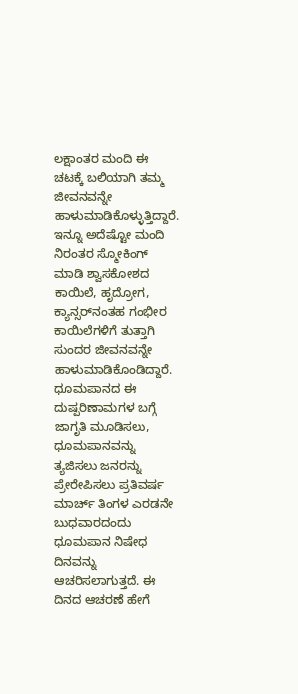ಲಕ್ಷಾಂತರ ಮಂದಿ ಈ ಚಟಕ್ಕೆ ಬಲಿಯಾಗಿ ತಮ್ಮ ಜೀವನವನ್ನೇ ಹಾಳುಮಾಡಿಕೊಳ್ಳುತ್ತಿದ್ದಾರೆ. ಇನ್ನೂ ಅದೆಷ್ಟೋ ಮಂದಿ ನಿರಂತರ ಸ್ಮೋಕಿಂಗ್‌ ಮಾಡಿ ಶ್ವಾಸಕೋಶದ ಕಾಯಿಲೆ, ಹೃದ್ರೋಗ, ಕ್ಯಾನ್ಸರ್‌ನಂತಹ ಗಂಭೀರ ಕಾಯಿಲೆಗಳಿಗೆ ತುತ್ತಾಗಿ ಸುಂದರ ಜೀವನವನ್ನೇ ಹಾಳುಮಾಡಿಕೊಂಡಿದ್ದಾರೆ. ಧೂಮಪಾನದ ಈ ದುಷ್ಪರಿಣಾಮಗಳ ಬಗ್ಗೆ ಜಾಗೃತಿ ಮೂಡಿಸಲು, ಧೂಮಪಾನವನ್ನು ತ್ಯಜಿಸಲು ಜನರನ್ನು ಪ್ರೇರೇಪಿಸಲು ಪ್ರತಿವರ್ಷ ಮಾರ್ಚ್‌ ತಿಂಗಳ ಎರಡನೇ ಬುಧವಾರದಂದು ಧೂಮಪಾನ ನಿಷೇಧ ದಿನವನ್ನು ಆಚರಿಸಲಾಗುತ್ತದೆ. ಈ ದಿನದ ಆಚರಣೆ ಹೇಗೆ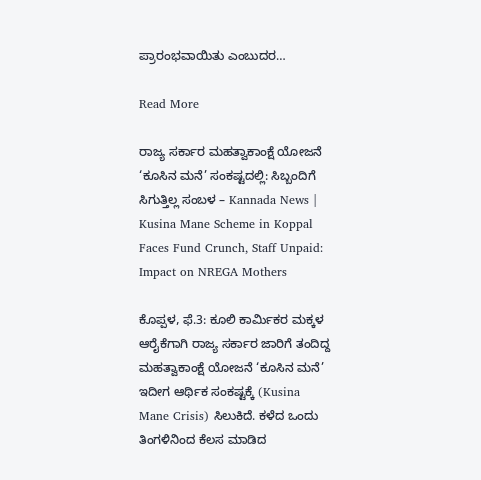ಪ್ರಾರಂಭವಾಯಿತು ಎಂಬುದರ…

Read More

ರಾಜ್ಯ ಸರ್ಕಾರ ಮಹತ್ವಾಕಾಂಕ್ಷೆ ಯೋಜನೆ ‘ಕೂಸಿನ ಮನೆ’ ಸಂಕಷ್ಟದಲ್ಲಿ: ಸಿಬ್ಬಂದಿಗೆ ಸಿಗುತ್ತಿಲ್ಲ ಸಂಬಳ – Kannada News | Kusina Mane Scheme in Koppal Faces Fund Crunch, Staff Unpaid: Impact on NREGA Mothers

ಕೊಪ್ಪಳ, ಫೆ.3: ಕೂಲಿ ಕಾರ್ಮಿಕರ ಮಕ್ಕಳ ಆರೈಕೆಗಾಗಿ ರಾಜ್ಯ ಸರ್ಕಾರ ಜಾರಿಗೆ ತಂದಿದ್ದ ಮಹತ್ವಾಕಾಂಕ್ಷೆ ಯೋಜನೆ ‘ಕೂಸಿನ ಮನೆ’ ಇದೀಗ ಆರ್ಥಿಕ ಸಂಕಷ್ಟಕ್ಕೆ (Kusina Mane Crisis) ಸಿಲುಕಿದೆ. ಕಳೆದ ಒಂದು ತಿಂಗಳಿನಿಂದ ಕೆಲಸ ಮಾಡಿದ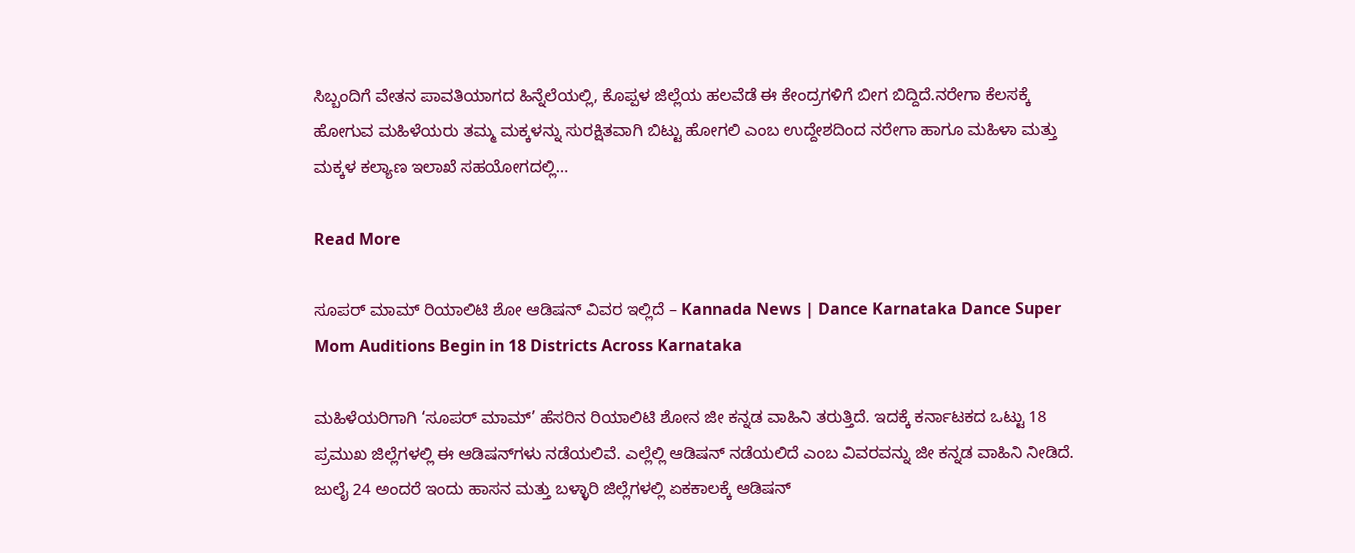ಸಿಬ್ಬಂದಿಗೆ ವೇತನ ಪಾವತಿಯಾಗದ ಹಿನ್ನೆಲೆಯಲ್ಲಿ, ಕೊಪ್ಪಳ ಜಿಲ್ಲೆಯ ಹಲವೆಡೆ ಈ ಕೇಂದ್ರಗಳಿಗೆ ಬೀಗ ಬಿದ್ದಿದೆ.ನರೇಗಾ ಕೆಲಸಕ್ಕೆ ಹೋಗುವ ಮಹಿಳೆಯರು ತಮ್ಮ ಮಕ್ಕಳನ್ನು ಸುರಕ್ಷಿತವಾಗಿ ಬಿಟ್ಟು ಹೋಗಲಿ ಎಂಬ ಉದ್ದೇಶದಿಂದ ನರೇಗಾ ಹಾಗೂ ಮಹಿಳಾ ಮತ್ತು ಮಕ್ಕಳ ಕಲ್ಯಾಣ ಇಲಾಖೆ ಸಹಯೋಗದಲ್ಲಿ…

Read More

ಸೂಪರ್ ಮಾಮ್ ರಿಯಾಲಿಟಿ ಶೋ ಆಡಿಷನ್ ವಿವರ ಇಲ್ಲಿದೆ – Kannada News | Dance Karnataka Dance Super Mom Auditions Begin in 18 Districts Across Karnataka

ಮಹಿಳೆಯರಿಗಾಗಿ ‘ಸೂಪರ್ ಮಾಮ್’ ಹೆಸರಿನ ರಿಯಾಲಿಟಿ ಶೋನ ಜೀ ಕನ್ನಡ ವಾಹಿನಿ ತರುತ್ತಿದೆ. ಇದಕ್ಕೆ ಕರ್ನಾಟಕದ ಒಟ್ಟು 18 ಪ್ರಮುಖ ಜಿಲ್ಲೆಗಳಲ್ಲಿ ಈ ಆಡಿಷನ್‌ಗಳು ನಡೆಯಲಿವೆ. ಎಲ್ಲೆಲ್ಲಿ ಆಡಿಷನ್ ನಡೆಯಲಿದೆ ಎಂಬ ವಿವರವನ್ನು ಜೀ ಕನ್ನಡ ವಾಹಿನಿ ನೀಡಿದೆ. ಜುಲೈ 24 ಅಂದರೆ ಇಂದು ಹಾಸನ ಮತ್ತು ಬಳ್ಳಾರಿ ಜಿಲ್ಲೆಗಳಲ್ಲಿ ಏಕಕಾಲಕ್ಕೆ ಆಡಿಷನ್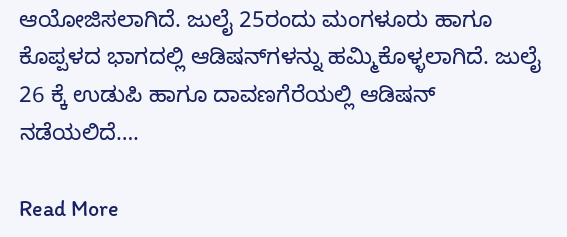ಆಯೋಜಿಸಲಾಗಿದೆ. ಜುಲೈ 25ರಂದು ಮಂಗಳೂರು ಹಾಗೂ ಕೊಪ್ಪಳದ ಭಾಗದಲ್ಲಿ ಆಡಿಷನ್‌ಗಳನ್ನು ಹಮ್ಮಿಕೊಳ್ಳಲಾಗಿದೆ. ಜುಲೈ 26 ಕ್ಕೆ ಉಡುಪಿ ಹಾಗೂ ದಾವಣಗೆರೆಯಲ್ಲಿ ಆಡಿಷನ್ ನಡೆಯಲಿದೆ….

Read More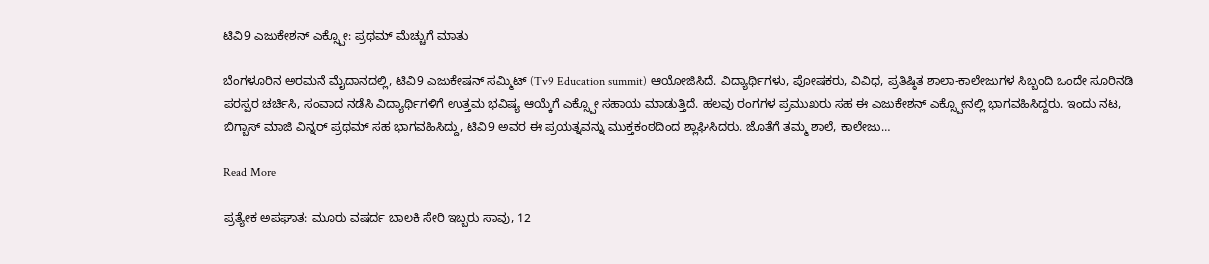ಟಿವಿ9 ಎಜುಕೇಶನ್ ಎಕ್ಸ್ಪೋ: ಪ್ರಥಮ್ ಮೆಚ್ಚುಗೆ ಮಾತು

ಬೆಂಗಳೂರಿನ ಅರಮನೆ ಮೈದಾನದಲ್ಲಿ, ಟಿವಿ9 ಎಜುಕೇಷನ್ ಸಮ್ಮಿಟ್ (Tv9 Education summit) ಆಯೋಜಿಸಿದೆ. ವಿದ್ಯಾರ್ಥಿಗಳು, ಪೋಷಕರು, ವಿವಿಧ, ಪ್ರತಿಷ್ಠಿತ ಶಾಲಾ-ಕಾಲೇಜುಗಳ ಸಿಬ್ಬಂದಿ ಒಂದೇ ಸೂರಿನಡಿ ಪರಸ್ಪರ ಚರ್ಚಿಸಿ, ಸಂವಾದ ನಡೆಸಿ ವಿದ್ಯಾರ್ಥಿಗಳಿಗೆ ಉತ್ತಮ ಭವಿಷ್ಯ ಆಯ್ಕೆಗೆ ಎಕ್ಸ್ಪೋ ಸಹಾಯ ಮಾಡುತ್ತಿದೆ. ಹಲವು ರಂಗಗಳ ಪ್ರಮುಖರು ಸಹ ಈ ಎಜುಕೇಶನ್ ಎಕ್ಸ್ಪೋನಲ್ಲಿ ಭಾಗವಹಿಸಿದ್ದರು. ಇಂದು ನಟ, ಬಿಗ್ಬಾಸ್ ಮಾಜಿ ವಿನ್ನರ್ ಪ್ರಥಮ್ ಸಹ ಭಾಗವಹಿಸಿದ್ದು, ಟಿವಿ9 ಅವರ ಈ ಪ್ರಯತ್ನವನ್ನು ಮುಕ್ತಕಂಠದಿಂದ ಶ್ಲಾಘಿಸಿದರು. ಜೊತೆಗೆ ತಮ್ಮ ಶಾಲೆ, ಕಾಲೇಜು…

Read More

ಪ್ರತ್ಯೇಕ ಅಪಘಾತ: ಮೂರು ವಷರ್ದ ಬಾಲಕಿ ಸೇರಿ ಇಬ್ಬರು ಸಾವು, 12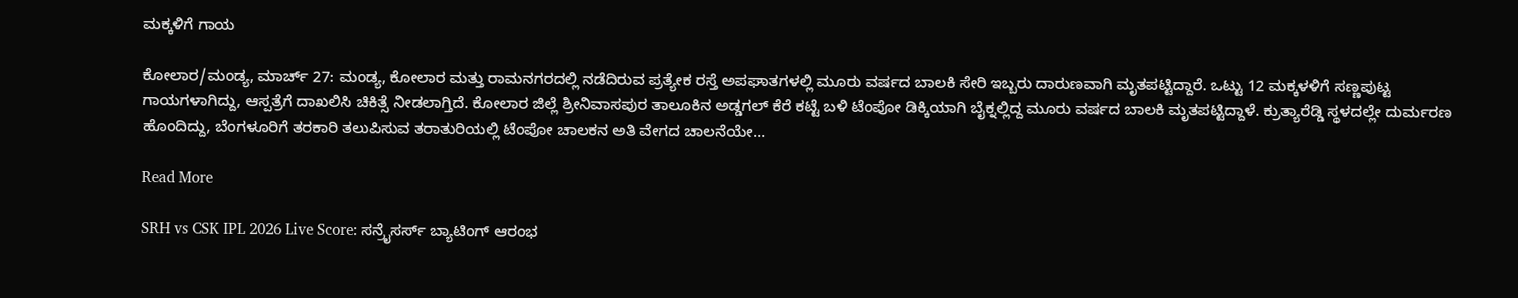ಮಕ್ಕಳಿಗೆ ಗಾಯ

ಕೋಲಾರ/ಮಂಡ್ಯ, ಮಾರ್ಚ್ 27: ಮಂಡ್ಯ, ಕೋಲಾರ ಮತ್ತು ರಾಮನಗರದಲ್ಲಿ ನಡೆದಿರುವ ಪ್ರತ್ಯೇಕ ರಸ್ತೆ ಅಪಘಾತಗಳಲ್ಲಿ ಮೂರು ವರ್ಷದ ಬಾಲಕಿ ಸೇರಿ ಇಬ್ಬರು ದಾರುಣವಾಗಿ ಮೃತಪಟ್ಟಿದ್ದಾರೆ. ಒಟ್ಟು 12 ಮಕ್ಕಳಳಿಗೆ ಸಣ್ಣಪುಟ್ಟ ಗಾಯಗಳಾಗಿದ್ದು, ಆಸ್ಪತ್ರೆಗೆ ದಾಖಲಿಸಿ ಚಿಕಿತ್ಸೆ ನೀಡಲಾಗ್ತಿದೆ. ಕೋಲಾರ ಜಿಲ್ಲೆ ಶ್ರೀನಿವಾಸಪುರ ತಾಲೂಕಿನ ಅಡ್ಡಗಲ್ ಕೆರೆ ಕಟ್ಟೆ ಬಳಿ ಟೆಂಪೋ ಡಿಕ್ಕಿಯಾಗಿ ಬೈಕ್ನಲ್ಲಿದ್ದ ಮೂರು ವರ್ಷದ ಬಾಲಕಿ ಮೃತಪಟ್ಟಿದ್ದಾಳೆ. ಕ್ರುತ್ಯಾರೆಡ್ಡಿ ಸ್ಥಳದಲ್ಲೇ ದುರ್ಮರಣ ಹೊಂದಿದ್ದು, ಬೆಂಗಳೂರಿಗೆ ತರಕಾರಿ ತಲುಪಿಸುವ ತರಾತುರಿಯಲ್ಲಿ ಟೆಂಪೋ ಚಾಲಕನ ಅತಿ ವೇಗದ ಚಾಲನೆಯೇ…

Read More

SRH vs CSK IPL 2026 Live Score: ಸನ್ರೈಸರ್ಸ್ ಬ್ಯಾಟಿಂಗ್ ಆರಂಭ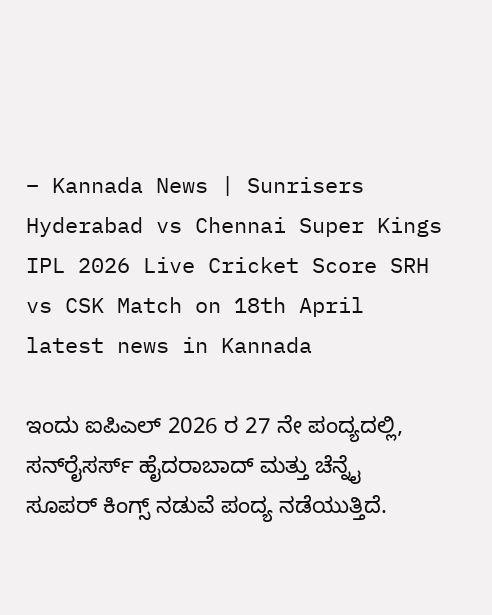– Kannada News | Sunrisers Hyderabad vs Chennai Super Kings IPL 2026 Live Cricket Score SRH vs CSK Match on 18th April latest news in Kannada

ಇಂದು ಐಪಿಎಲ್ 2026 ರ 27 ನೇ ಪಂದ್ಯದಲ್ಲಿ, ಸನ್‌ರೈಸರ್ಸ್ ಹೈದರಾಬಾದ್ ಮತ್ತು ಚೆನ್ನೈ ಸೂಪರ್ ಕಿಂಗ್ಸ್ ನಡುವೆ ಪಂದ್ಯ ನಡೆಯುತ್ತಿದೆ.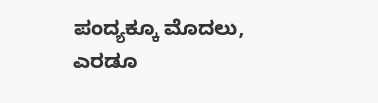ಪಂದ್ಯಕ್ಕೂ ಮೊದಲು, ಎರಡೂ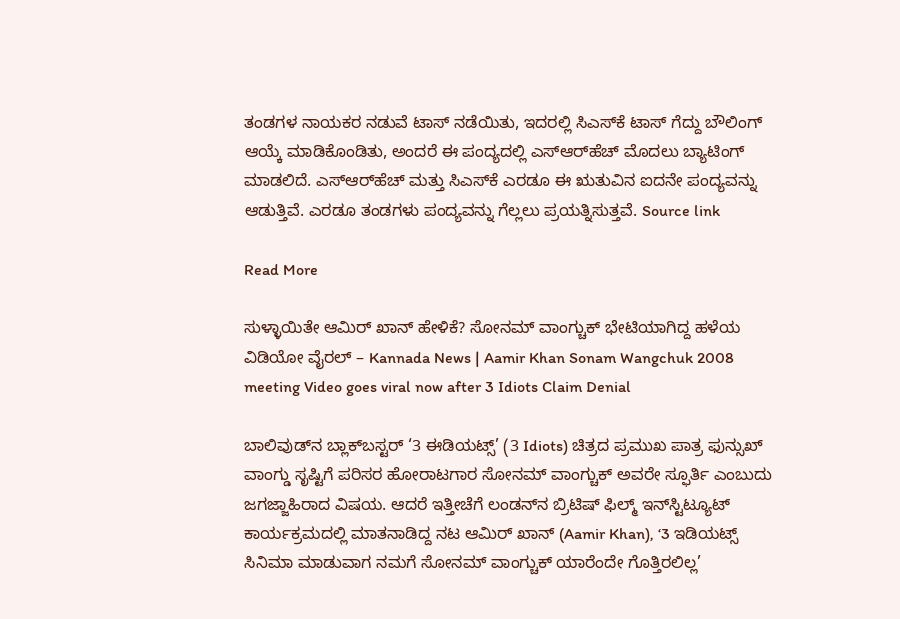ತಂಡಗಳ ನಾಯಕರ ನಡುವೆ ಟಾಸ್ ನಡೆಯಿತು, ಇದರಲ್ಲಿ ಸಿಎಸ್‌ಕೆ ಟಾಸ್ ಗೆದ್ದು ಬೌಲಿಂಗ್ ಆಯ್ಕೆ ಮಾಡಿಕೊಂಡಿತು, ಅಂದರೆ ಈ ಪಂದ್ಯದಲ್ಲಿ ಎಸ್‌ಆರ್‌ಹೆಚ್ ಮೊದಲು ಬ್ಯಾಟಿಂಗ್ ಮಾಡಲಿದೆ. ಎಸ್‌ಆರ್‌ಹೆಚ್ ಮತ್ತು ಸಿಎಸ್‌ಕೆ ಎರಡೂ ಈ ಋತುವಿನ ಐದನೇ ಪಂದ್ಯವನ್ನು ಆಡುತ್ತಿವೆ. ಎರಡೂ ತಂಡಗಳು ಪಂದ್ಯವನ್ನು ಗೆಲ್ಲಲು ಪ್ರಯತ್ನಿಸುತ್ತವೆ. Source link

Read More

ಸುಳ್ಳಾಯಿತೇ ಆಮಿರ್ ಖಾನ್ ಹೇಳಿಕೆ? ಸೋನಮ್ ವಾಂಗ್ಚುಕ್ ಭೇಟಿಯಾಗಿದ್ದ ಹಳೆಯ ವಿಡಿಯೋ ವೈರಲ್ – Kannada News | Aamir Khan Sonam Wangchuk 2008 meeting Video goes viral now after 3 Idiots Claim Denial

ಬಾಲಿವುಡ್‌ನ ಬ್ಲಾಕ್‌ಬಸ್ಟರ್ ‘3 ಈಡಿಯಟ್ಸ್’ (3 Idiots) ಚಿತ್ರದ ಪ್ರಮುಖ ಪಾತ್ರ ಫುನ್ಸುಖ್ ವಾಂಗ್ಡು ಸೃಷ್ಟಿಗೆ ಪರಿಸರ ಹೋರಾಟಗಾರ ಸೋನಮ್ ವಾಂಗ್ಚುಕ್ ಅವರೇ ಸ್ಫೂರ್ತಿ ಎಂಬುದು ಜಗಜ್ಜಾಹಿರಾದ ವಿಷಯ. ಆದರೆ ಇತ್ತೀಚೆಗೆ ಲಂಡನ್‌ನ ಬ್ರಿಟಿಷ್ ಫಿಲ್ಮ್ ಇನ್‌ಸ್ಟಿಟ್ಯೂಟ್ ಕಾರ್ಯಕ್ರಮದಲ್ಲಿ ಮಾತನಾಡಿದ್ದ ನಟ ಆಮಿರ್ ಖಾನ್ (Aamir Khan), ‘3 ಇಡಿಯಟ್ಸ್ ಸಿನಿಮಾ ಮಾಡುವಾಗ ನಮಗೆ ಸೋನಮ್ ವಾಂಗ್ಚುಕ್ ಯಾರೆಂದೇ ಗೊತ್ತಿರಲಿಲ್ಲ’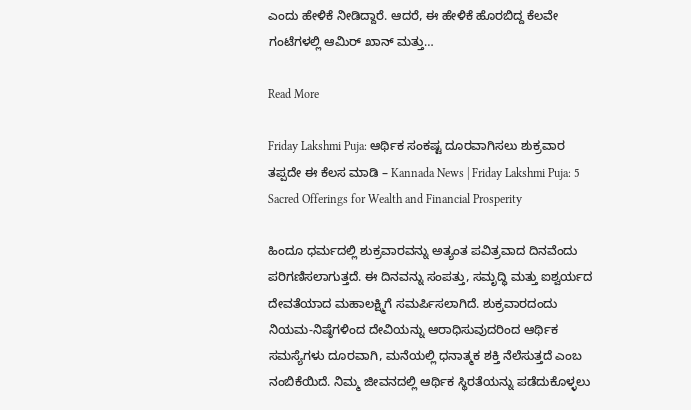ಎಂದು ಹೇಳಿಕೆ ನೀಡಿದ್ದಾರೆ. ಆದರೆ, ಈ ಹೇಳಿಕೆ ಹೊರಬಿದ್ದ ಕೆಲವೇ ಗಂಟೆಗಳಲ್ಲಿ ಆಮಿರ್ ಖಾನ್ ಮತ್ತು…

Read More

Friday Lakshmi Puja: ಆರ್ಥಿಕ ಸಂಕಷ್ಟ ದೂರವಾಗಿಸಲು ಶುಕ್ರವಾರ ತಪ್ಪದೇ ಈ ಕೆಲಸ ಮಾಡಿ – Kannada News | Friday Lakshmi Puja: 5 Sacred Offerings for Wealth and Financial Prosperity

ಹಿಂದೂ ಧರ್ಮದಲ್ಲಿ ಶುಕ್ರವಾರವನ್ನು ಅತ್ಯಂತ ಪವಿತ್ರವಾದ ದಿನವೆಂದು ಪರಿಗಣಿಸಲಾಗುತ್ತದೆ. ಈ ದಿನವನ್ನು ಸಂಪತ್ತು, ಸಮೃದ್ಧಿ ಮತ್ತು ಐಶ್ವರ್ಯದ ದೇವತೆಯಾದ ಮಹಾಲಕ್ಷ್ಮಿಗೆ ಸಮರ್ಪಿಸಲಾಗಿದೆ. ಶುಕ್ರವಾರದಂದು ನಿಯಮ-ನಿಷ್ಠೆಗಳಿಂದ ದೇವಿಯನ್ನು ಆರಾಧಿಸುವುದರಿಂದ ಆರ್ಥಿಕ ಸಮಸ್ಯೆಗಳು ದೂರವಾಗಿ, ಮನೆಯಲ್ಲಿ ಧನಾತ್ಮಕ ಶಕ್ತಿ ನೆಲೆಸುತ್ತದೆ ಎಂಬ ನಂಬಿಕೆಯಿದೆ. ನಿಮ್ಮ ಜೀವನದಲ್ಲಿ ಆರ್ಥಿಕ ಸ್ಥಿರತೆಯನ್ನು ಪಡೆದುಕೊಳ್ಳಲು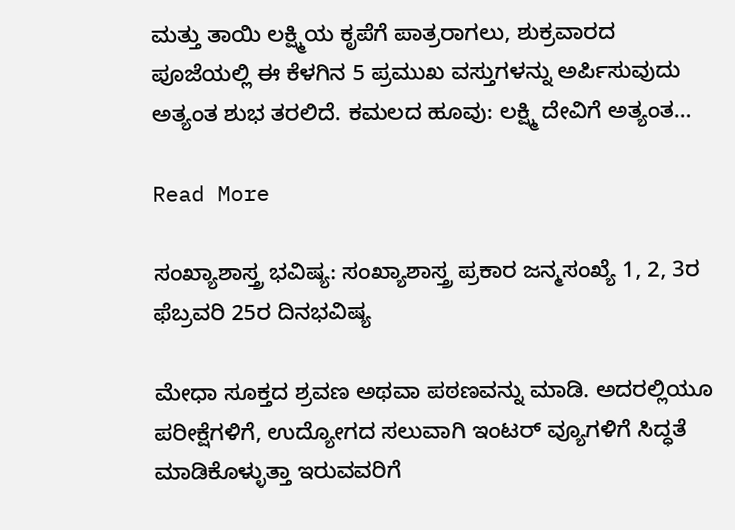ಮತ್ತು ತಾಯಿ ಲಕ್ಷ್ಮಿಯ ಕೃಪೆಗೆ ಪಾತ್ರರಾಗಲು, ಶುಕ್ರವಾರದ ಪೂಜೆಯಲ್ಲಿ ಈ ಕೆಳಗಿನ 5 ಪ್ರಮುಖ ವಸ್ತುಗಳನ್ನು ಅರ್ಪಿಸುವುದು ಅತ್ಯಂತ ಶುಭ ತರಲಿದೆ. ಕಮಲದ ಹೂವು: ಲಕ್ಷ್ಮಿ ದೇವಿಗೆ ಅತ್ಯಂತ…

Read More

ಸಂಖ್ಯಾಶಾಸ್ತ್ರ ಭವಿಷ್ಯ: ಸಂಖ್ಯಾಶಾಸ್ತ್ರ ಪ್ರಕಾರ ಜನ್ಮಸಂಖ್ಯೆ 1, 2, 3ರ ಫೆಬ್ರವರಿ 25ರ ದಿನಭವಿಷ್ಯ

ಮೇಧಾ ಸೂಕ್ತದ ಶ್ರವಣ ಅಥವಾ ಪಠಣವನ್ನು ಮಾಡಿ. ಅದರಲ್ಲಿಯೂ ಪರೀಕ್ಷೆಗಳಿಗೆ, ಉದ್ಯೋಗದ ಸಲುವಾಗಿ ಇಂಟರ್ ವ್ಯೂಗಳಿಗೆ ಸಿದ್ಧತೆ ಮಾಡಿಕೊಳ್ಳುತ್ತಾ ಇರುವವರಿಗೆ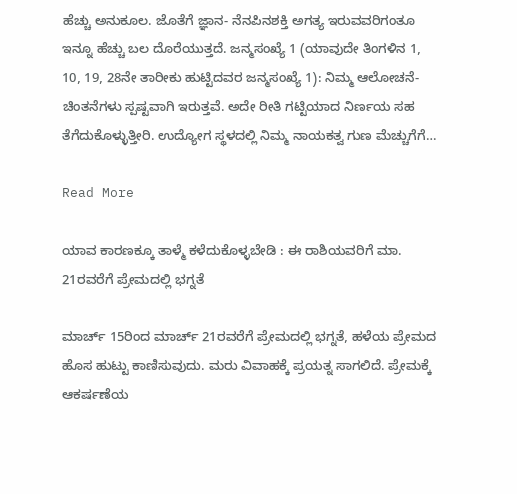ಹೆಚ್ಚು ಅನುಕೂಲ. ಜೊತೆಗೆ ಜ್ಞಾನ- ನೆನಪಿನಶಕ್ತಿ ಅಗತ್ಯ ಇರುವವರಿಗಂತೂ ಇನ್ನೂ ಹೆಚ್ಚು ಬಲ ದೊರೆಯುತ್ತದೆ. ಜನ್ಮಸಂಖ್ಯೆ 1 (ಯಾವುದೇ ತಿಂಗಳಿನ 1, 10, 19, 28ನೇ ತಾರೀಕು ಹುಟ್ಟಿದವರ ಜನ್ಮಸಂಖ್ಯೆ 1): ನಿಮ್ಮ ಆಲೋಚನೆ- ಚಿಂತನೆಗಳು ಸ್ಪಷ್ಟವಾಗಿ ಇರುತ್ತವೆ. ಅದೇ ರೀತಿ ಗಟ್ಟಿಯಾದ ನಿರ್ಣಯ ಸಹ ತೆಗೆದುಕೊಳ್ಳುತ್ತೀರಿ. ಉದ್ಯೋಗ ಸ್ಥಳದಲ್ಲಿ ನಿಮ್ಮ ನಾಯಕತ್ವ ಗುಣ ಮೆಚ್ಚುಗೆಗೆ…

Read More

ಯಾವ ಕಾರಣಕ್ಕೂ ತಾಳ್ಮೆ ಕಳೆದುಕೊಳ್ಳಬೇಡಿ : ಈ ರಾಶಿಯವರಿಗೆ ಮಾ. 21ರವರೆಗೆ ಪ್ರೇಮದಲ್ಲಿ ಭಗ್ನತೆ

ಮಾರ್ಚ್ 15ರಿಂದ ಮಾರ್ಚ್ 21ರವರೆಗೆ ಪ್ರೇಮದಲ್ಲಿ ಭಗ್ನತೆ, ಹಳೆಯ ಪ್ರೇಮದ ಹೊಸ ಹುಟ್ಟು ಕಾಣಿಸುವುದು. ಮರು ವಿವಾಹಕ್ಕೆ ಪ್ರಯತ್ನ ಸಾಗಲಿದೆ. ಪ್ರೇಮಕ್ಕೆ ಆಕರ್ಷಣೆಯ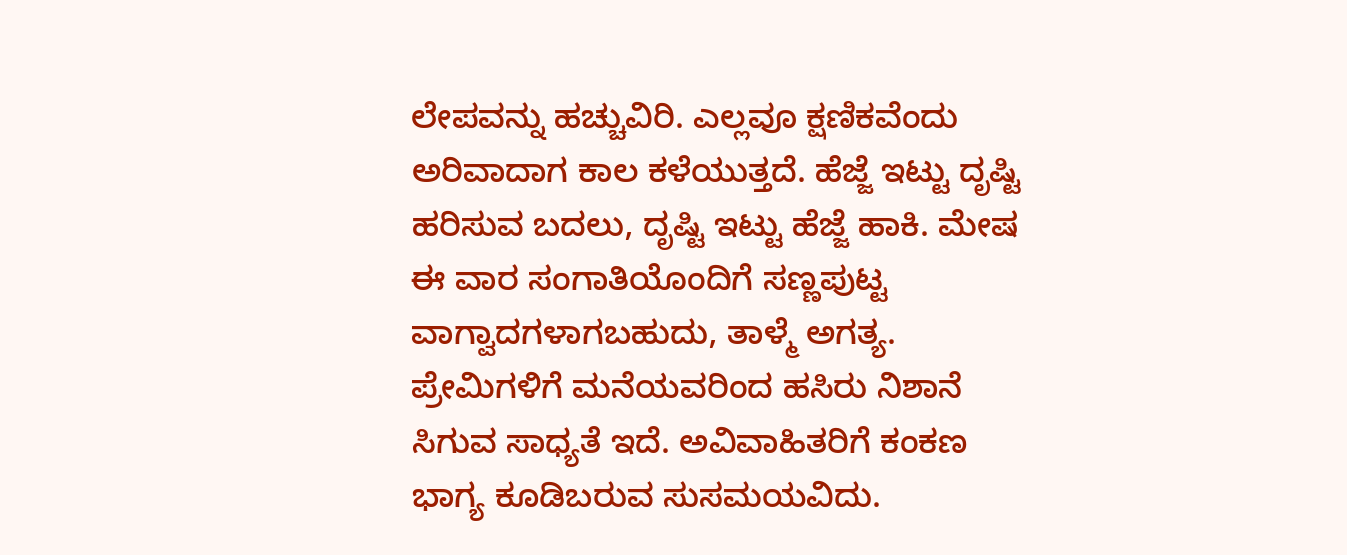ಲೇಪವನ್ನು ಹಚ್ಚುವಿರಿ. ಎಲ್ಲವೂ ಕ್ಷಣಿಕವೆಂದು ಅರಿವಾದಾಗ ಕಾಲ ಕಳೆಯುತ್ತದೆ. ಹೆಜ್ಜೆ ಇಟ್ಟು ದೃಷ್ಟಿ ಹರಿಸುವ ಬದಲು, ದೃಷ್ಟಿ ಇಟ್ಟು ಹೆಜ್ಜೆ ಹಾಕಿ. ಮೇಷ ಈ ವಾರ ಸಂಗಾತಿಯೊಂದಿಗೆ ಸಣ್ಣಪುಟ್ಟ ವಾಗ್ವಾದಗಳಾಗಬಹುದು, ತಾಳ್ಮೆ ಅಗತ್ಯ. ಪ್ರೇಮಿಗಳಿಗೆ ಮನೆಯವರಿಂದ ಹಸಿರು ನಿಶಾನೆ ಸಿಗುವ ಸಾಧ್ಯತೆ ಇದೆ. ಅವಿವಾಹಿತರಿಗೆ ಕಂಕಣ ಭಾಗ್ಯ ಕೂಡಿಬರುವ ಸುಸಮಯವಿದು.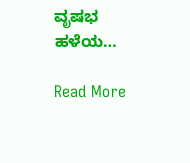ವೃಷಭ ಹಳೆಯ…

Read More